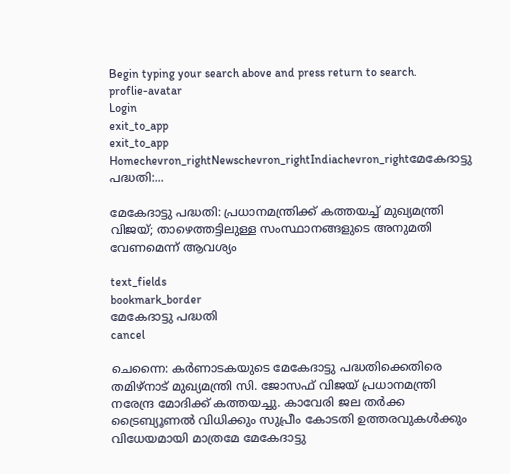Begin typing your search above and press return to search.
proflie-avatar
Login
exit_to_app
exit_to_app
Homechevron_rightNewschevron_rightIndiachevron_rightമേകേദാട്ടു പദ്ധതി:...

മേകേദാട്ടു പദ്ധതി: പ്രധാനമന്ത്രിക്ക് കത്തയച്ച് മുഖ്യമന്ത്രി വിജയ്; താഴെത്തട്ടിലുള്ള സംസ്ഥാനങ്ങളുടെ അനുമതി വേണമെന്ന് ആവശ്യം

text_fields
bookmark_border
മേകേദാട്ടു പദ്ധതി
cancel

ചെന്നൈ: കർണാടകയുടെ മേകേദാട്ടു പദ്ധതിക്കെതിരെ തമിഴ്‌നാട് മുഖ്യമന്ത്രി സി. ജോസഫ് വിജയ് പ്രധാനമന്ത്രി നരേന്ദ്ര മോദിക്ക് കത്തയച്ചു. കാവേരി ജല തർക്ക ട്രൈബ്യൂണൽ വിധിക്കും സുപ്രീം കോടതി ഉത്തരവുകൾക്കും വിധേയമായി മാത്രമേ മേകേദാട്ടു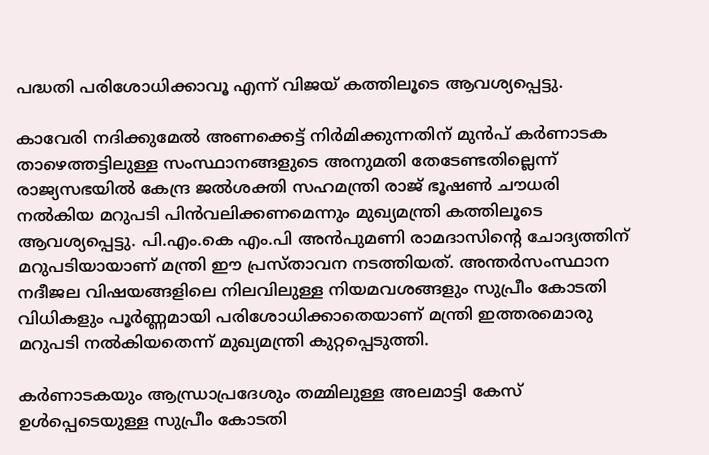പദ്ധതി പരിശോധിക്കാവൂ എന്ന് വിജയ് കത്തിലൂടെ ആവശ്യപ്പെട്ടു.

കാവേരി നദിക്കുമേൽ അണക്കെട്ട് നിർമിക്കുന്നതിന് മുൻപ് കർണാടക താഴെത്തട്ടിലുള്ള സംസ്ഥാനങ്ങളുടെ അനുമതി തേടേണ്ടതില്ലെന്ന് രാജ്യസഭയിൽ കേന്ദ്ര ജൽശക്തി സഹമന്ത്രി രാജ് ഭൂഷൺ ചൗധരി നൽകിയ മറുപടി പിൻവലിക്കണമെന്നും മുഖ്യമന്ത്രി കത്തിലൂടെ ആവശ്യപ്പെട്ടു. പി.എം.കെ എം.പി അൻപുമണി രാമദാസിന്റെ ചോദ്യത്തിന് മറുപടിയായാണ് മന്ത്രി ഈ പ്രസ്താവന നടത്തിയത്. അന്തർസംസ്ഥാന നദീജല വിഷയങ്ങളിലെ നിലവിലുള്ള നിയമവശങ്ങളും സുപ്രീം കോടതി വിധികളും പൂർണ്ണമായി പരിശോധിക്കാതെയാണ് മന്ത്രി ഇത്തരമൊരു മറുപടി നൽകിയതെന്ന് മുഖ്യമന്ത്രി കുറ്റപ്പെടുത്തി.

കർണാടകയും ആന്ധ്രാപ്രദേശും തമ്മിലുള്ള അലമാട്ടി കേസ് ഉൾപ്പെടെയുള്ള സുപ്രീം കോടതി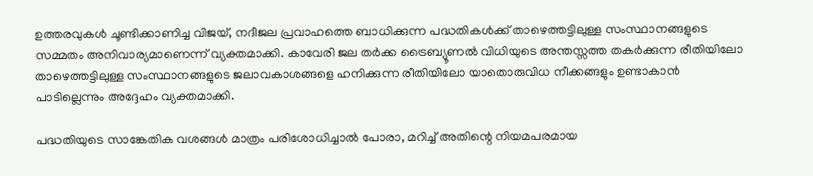ഉത്തരവുകൾ ചൂണ്ടിക്കാണിച്ച വിജയ്, നദീജല പ്രവാഹത്തെ ബാധിക്കുന്ന പദ്ധതികൾക്ക് താഴെത്തട്ടിലുള്ള സംസ്ഥാനങ്ങളുടെ സമ്മതം അനിവാര്യമാണെന്ന് വ്യക്തമാക്കി. കാവേരി ജല തർക്ക ട്രൈബ്യൂണൽ വിധിയുടെ അന്തസ്സത്ത തകർക്കുന്ന രീതിയിലോ താഴെത്തട്ടിലുള്ള സംസ്ഥാനങ്ങളുടെ ജലാവകാശങ്ങളെ ഹനിക്കുന്ന രീതിയിലോ യാതൊരുവിധ നീക്കങ്ങളും ഉണ്ടാകാൻ പാടില്ലെന്നും അദ്ദേഹം വ്യക്തമാക്കി.

പദ്ധതിയുടെ സാങ്കേതിക വശങ്ങൾ മാത്രം പരിശോധിച്ചാൽ പോരാ, മറിച്ച് അതിന്റെ നിയമപരമായ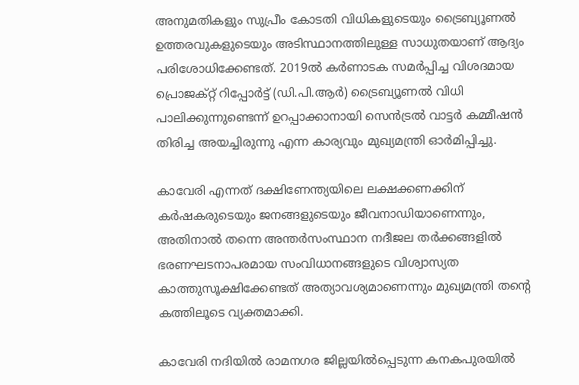അനുമതികളും സുപ്രീം കോടതി വിധികളുടെയും ട്രൈബ്യൂണൽ ഉത്തരവുകളുടെയും അടിസ്ഥാനത്തിലുള്ള സാധുതയാണ് ആദ്യം പരിശോധിക്കേണ്ടത്. 2019ൽ കർണാടക സമർപ്പിച്ച വിശദമായ പ്രൊജക്റ്റ് റിപ്പോർട്ട് (ഡി.പി.ആർ) ട്രൈബ്യൂണൽ വിധി പാലിക്കുന്നുണ്ടെന്ന് ഉറപ്പാക്കാനായി സെൻട്രൽ വാട്ടർ കമ്മീഷൻ തിരിച്ച അയച്ചിരുന്നു എന്ന കാര്യവും മുഖ്യമന്ത്രി ഓർമിപ്പിച്ചു.

കാവേരി എന്നത് ദക്ഷിണേന്ത്യയിലെ ലക്ഷക്കണക്കിന് കർഷകരുടെയും ജനങ്ങളുടെയും ജീവനാഡിയാണെന്നും, അതിനാൽ തന്നെ അന്തർസംസ്ഥാന നദീജല തർക്കങ്ങളിൽ ഭരണഘടനാപരമായ സംവിധാനങ്ങളുടെ വിശ്വാസ്യത കാത്തുസൂക്ഷിക്കേണ്ടത് അത്യാവശ്യമാണെന്നും മുഖ്യമന്ത്രി തന്റെ കത്തിലൂടെ വ്യക്തമാക്കി.

കാവേരി നദിയിൽ രാമനഗര ജില്ലയിൽപ്പെടുന്ന കനകപുരയിൽ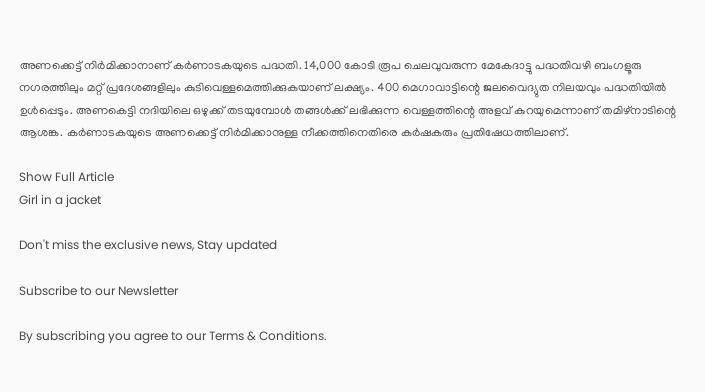അണക്കെട്ട് നിർമിക്കാനാണ് കർണാടകയുടെ പദ്ധതി. 14,000 കോടി രൂപ ചെലവുവരുന്ന മേകേദാട്ടു പദ്ധതിവഴി ബംഗളൂരു നഗരത്തിലും മറ്റ് പ്രദേശങ്ങളിലും കുടിവെള്ളമെത്തിക്കുകയാണ് ലക്ഷ്യം. 400 മെഗാവാട്ടിന്റെ ജലവൈദ്യുത നിലയവും പദ്ധതിയിൽ ഉൾപ്പെടും. അണകെട്ടി നദിയിലെ ഒഴുക്ക് തടയുമ്പോൾ തങ്ങൾക്ക് ലഭിക്കുന്ന വെള്ളത്തിന്റെ അളവ് കുറയുമെന്നാണ് തമിഴ്നാടിന്റെ ആശങ്ക. കർണാടകയുടെ അണക്കെട്ട് നിർമിക്കാനുള്ള നീക്കത്തിനെതിരെ കർഷകരും പ്രതിഷേധത്തിലാണ്.

Show Full Article
Girl in a jacket

Don't miss the exclusive news, Stay updated

Subscribe to our Newsletter

By subscribing you agree to our Terms & Conditions.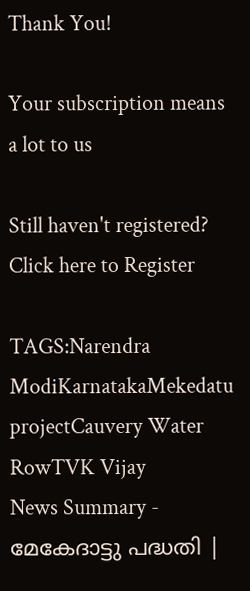Thank You!

Your subscription means a lot to us

Still haven't registered? Click here to Register

TAGS:Narendra ModiKarnatakaMekedatu projectCauvery Water RowTVK Vijay
News Summary - മേകേദാട്ടു പദ്ധതി |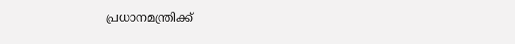പ്രധാനമന്ത്രിക്ക്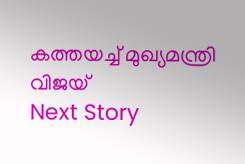കത്തയച്ച് മുഖ്യമന്ത്രി വിജയ്
Next Story